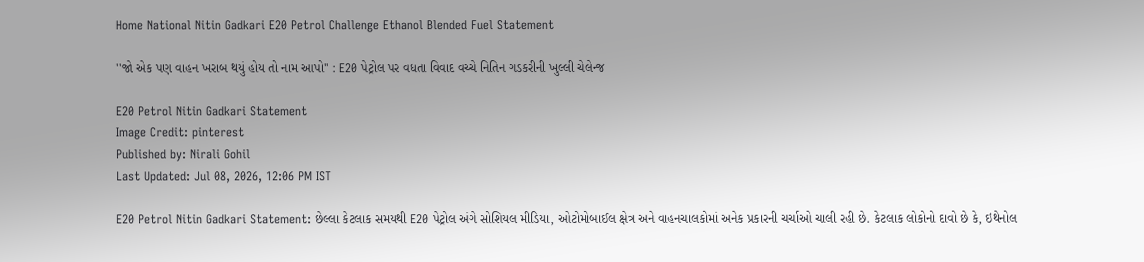Home National Nitin Gadkari E20 Petrol Challenge Ethanol Blended Fuel Statement

''જો એક પણ વાહન ખરાબ થયું હોય તો નામ આપો'' : E20 પેટ્રોલ પર વધતા વિવાદ વચ્ચે નિતિન ગડકરીની ખુલ્લી ચેલેન્જ

E20 Petrol Nitin Gadkari Statement
Image Credit: pinterest
Published by: Nirali Gohil
Last Updated: Jul 08, 2026, 12:06 PM IST

E20 Petrol Nitin Gadkari Statement: છેલ્લા કેટલાક સમયથી E20 પેટ્રોલ અંગે સોશિયલ મીડિયા, ઓટોમોબાઈલ ક્ષેત્ર અને વાહનચાલકોમાં અનેક પ્રકારની ચર્ચાઓ ચાલી રહી છે. કેટલાક લોકોનો દાવો છે કે, ઇથેનોલ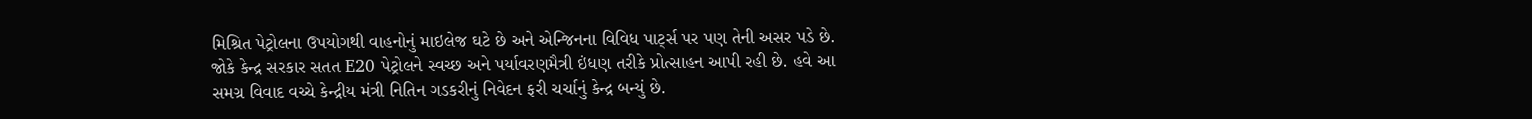મિશ્રિત પેટ્રોલના ઉપયોગથી વાહનોનું માઇલેજ ઘટે છે અને એન્જિનના વિવિધ પાર્ટ્સ પર પણ તેની અસર પડે છે. જોકે કેન્દ્ર સરકાર સતત E20 પેટ્રોલને સ્વચ્છ અને પર્યાવરણમૈત્રી ઇંધણ તરીકે પ્રોત્સાહન આપી રહી છે. હવે આ સમગ્ર વિવાદ વચ્ચે કેન્દ્રીય મંત્રી નિતિન ગડકરીનું નિવેદન ફરી ચર્ચાનું કેન્દ્ર બન્યું છે.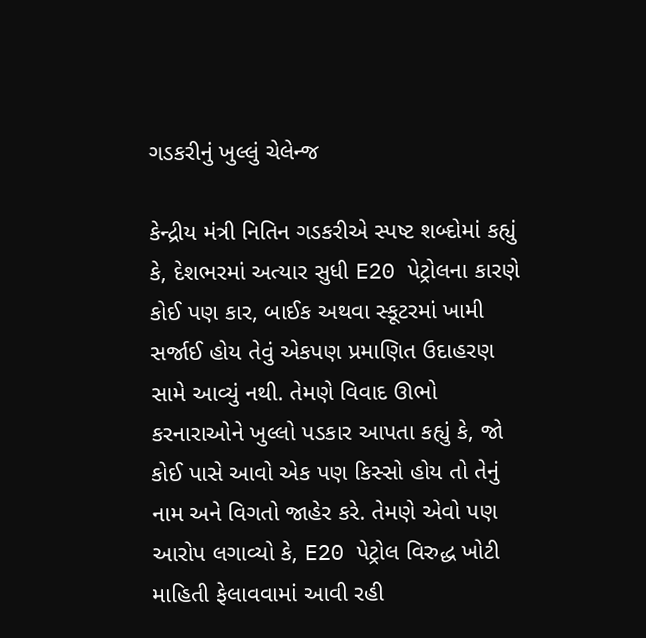ગડકરીનું ખુલ્લું ચેલેન્જ

કેન્દ્રીય મંત્રી નિતિન ગડકરીએ સ્પષ્ટ શબ્દોમાં કહ્યું કે, દેશભરમાં અત્યાર સુધી E20 પેટ્રોલના કારણે કોઈ પણ કાર, બાઈક અથવા સ્કૂટરમાં ખામી સર્જાઈ હોય તેવું એકપણ પ્રમાણિત ઉદાહરણ સામે આવ્યું નથી. તેમણે વિવાદ ઊભો કરનારાઓને ખુલ્લો પડકાર આપતા કહ્યું કે, જો કોઈ પાસે આવો એક પણ કિસ્સો હોય તો તેનું નામ અને વિગતો જાહેર કરે. તેમણે એવો પણ આરોપ લગાવ્યો કે, E20 પેટ્રોલ વિરુદ્ધ ખોટી માહિતી ફેલાવવામાં આવી રહી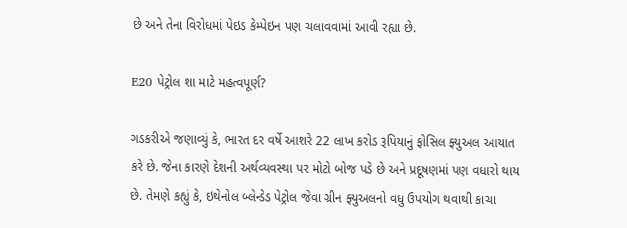છે અને તેના વિરોધમાં પેઇડ કેમ્પેઇન પણ ચલાવવામાં આવી રહ્યા છે.

E20 પેટ્રોલ શા માટે મહત્વપૂર્ણ?

ગડકરીએ જણાવ્યું કે, ભારત દર વર્ષે આશરે 22 લાખ કરોડ રૂપિયાનું ફોસિલ ફ્યુઅલ આયાત કરે છે. જેના કારણે દેશની અર્થવ્યવસ્થા પર મોટો બોજ પડે છે અને પ્રદૂષણમાં પણ વધારો થાય છે. તેમણે કહ્યું કે, ઇથેનોલ બ્લેન્ડેડ પેટ્રોલ જેવા ગ્રીન ફ્યુઅલનો વધુ ઉપયોગ થવાથી કાચા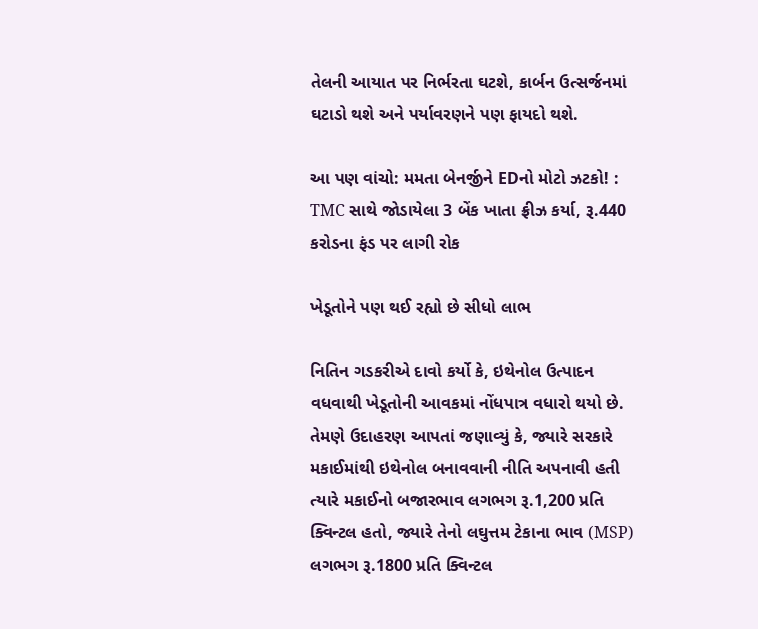તેલની આયાત પર નિર્ભરતા ઘટશે, કાર્બન ઉત્સર્જનમાં ઘટાડો થશે અને પર્યાવરણને પણ ફાયદો થશે.

આ પણ વાંચો: મમતા બેનર્જીને EDનો મોટો ઝટકો! : TMC સાથે જોડાયેલા 3 બેંક ખાતા ફ્રીઝ કર્યા, રૂ.440 કરોડના ફંડ પર લાગી રોક

ખેડૂતોને પણ થઈ રહ્યો છે સીધો લાભ

નિતિન ગડકરીએ દાવો કર્યો કે, ઇથેનોલ ઉત્પાદન વધવાથી ખેડૂતોની આવકમાં નોંધપાત્ર વધારો થયો છે. તેમણે ઉદાહરણ આપતાં જણાવ્યું કે, જ્યારે સરકારે મકાઈમાંથી ઇથેનોલ બનાવવાની નીતિ અપનાવી હતી ત્યારે મકાઈનો બજારભાવ લગભગ રૂ.1,200 પ્રતિ ક્વિન્ટલ હતો, જ્યારે તેનો લઘુત્તમ ટેકાના ભાવ (MSP) લગભગ રૂ.1800 પ્રતિ ક્વિન્ટલ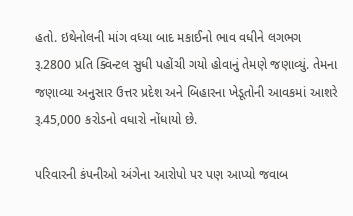હતો. ઇથેનોલની માંગ વધ્યા બાદ મકાઈનો ભાવ વધીને લગભગ રૂ.2800 પ્રતિ ક્વિન્ટલ સુધી પહોંચી ગયો હોવાનું તેમણે જણાવ્યું. તેમના જણાવ્યા અનુસાર ઉત્તર પ્રદેશ અને બિહારના ખેડૂતોની આવકમાં આશરે રૂ.45,000 કરોડનો વધારો નોંધાયો છે.

પરિવારની કંપનીઓ અંગેના આરોપો પર પણ આપ્યો જવાબ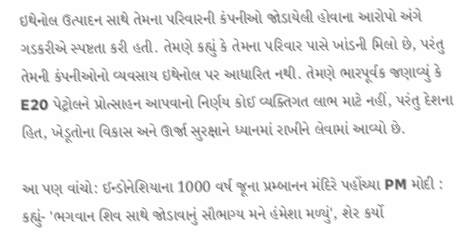ઇથેનોલ ઉત્પાદન સાથે તેમના પરિવારની કંપનીઓ જોડાયેલી હોવાના આરોપો અંગે ગડકરીએ સ્પષ્ટતા કરી હતી. તેમણે કહ્યું કે તેમના પરિવાર પાસે ખાંડની મિલો છે, પરંતુ તેમની કંપનીઓનો વ્યવસાય ઇથેનોલ પર આધારિત નથી. તેમણે ભારપૂર્વક જણાવ્યું કે E20 પેટ્રોલને પ્રોત્સાહન આપવાનો નિર્ણય કોઈ વ્યક્તિગત લાભ માટે નહીં, પરંતુ દેશના હિત, ખેડૂતોના વિકાસ અને ઊર્જા સુરક્ષાને ધ્યાનમાં રાખીને લેવામાં આવ્યો છે.

આ પણ વાંચો: ઈન્ડોનેશિયાના 1000 વર્ષ જૂના પ્રમ્બાનન મંદિરે પહોંચ્યા PM મોદી : કહ્યું- 'ભગવાન શિવ સાથે જોડાવાનું સૌભાગ્ય મને હંમેશા મળ્યું', શેર કર્યો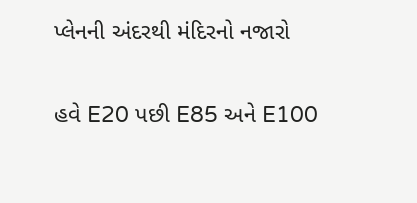પ્લેનની અંદરથી મંદિરનો નજારો

હવે E20 પછી E85 અને E100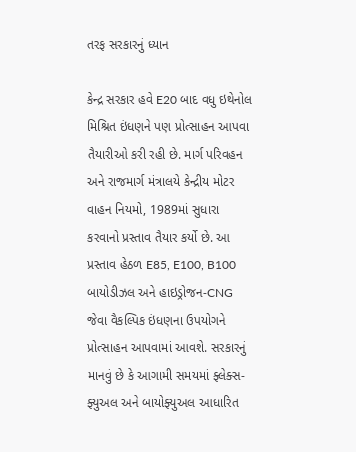તરફ સરકારનું ધ્યાન

કેન્દ્ર સરકાર હવે E20 બાદ વધુ ઇથેનોલ મિશ્રિત ઇંધણને પણ પ્રોત્સાહન આપવા તૈયારીઓ કરી રહી છે. માર્ગ પરિવહન અને રાજમાર્ગ મંત્રાલયે કેન્દ્રીય મોટર વાહન નિયમો, 1989માં સુધારા કરવાનો પ્રસ્તાવ તૈયાર કર્યો છે. આ પ્રસ્તાવ હેઠળ E85, E100, B100 બાયોડીઝલ અને હાઇડ્રોજન-CNG જેવા વૈકલ્પિક ઇંધણના ઉપયોગને પ્રોત્સાહન આપવામાં આવશે. સરકારનું માનવું છે કે આગામી સમયમાં ફ્લેક્સ-ફ્યુઅલ અને બાયોફ્યુઅલ આધારિત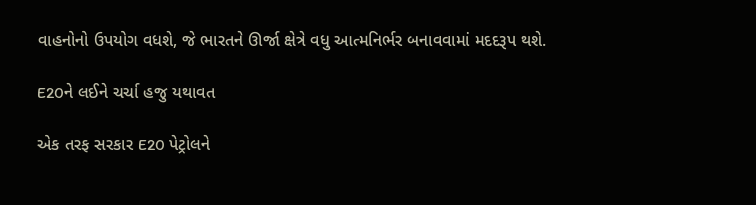વાહનોનો ઉપયોગ વધશે, જે ભારતને ઊર્જા ક્ષેત્રે વધુ આત્મનિર્ભર બનાવવામાં મદદરૂપ થશે.

E20ને લઈને ચર્ચા હજુ યથાવત

એક તરફ સરકાર E20 પેટ્રોલને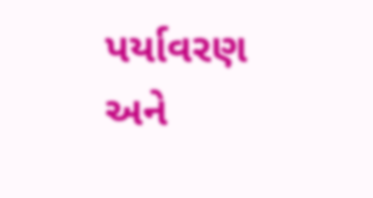પર્યાવરણ અને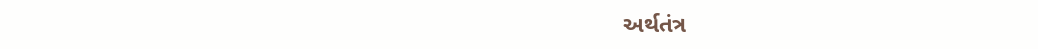અર્થતંત્ર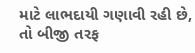માટે લાભદાયી ગણાવી રહી છે, તો બીજી તરફ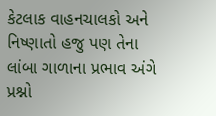કેટલાક વાહનચાલકો અને નિષ્ણાતો હજુ પણ તેના લાંબા ગાળાના પ્રભાવ અંગે પ્રશ્નો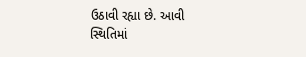ઉઠાવી રહ્યા છે. આવી સ્થિતિમાં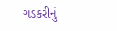ગડકરીનું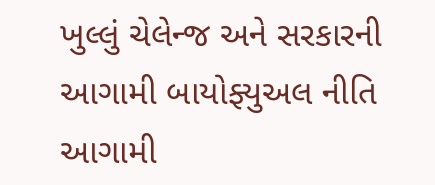ખુલ્લું ચેલેન્જ અને સરકારની આગામી બાયોફ્યુઅલ નીતિ આગામી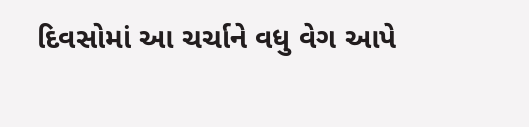દિવસોમાં આ ચર્ચાને વધુ વેગ આપે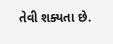તેવી શક્યતા છે.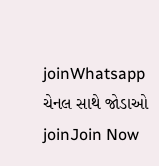joinWhatsapp ચેનલ સાથે જોડાઓ
joinJoin Now